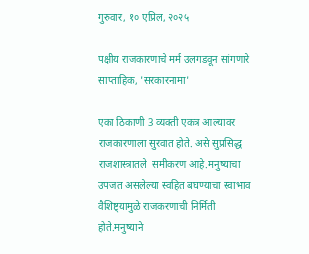गुरुवार, १० एप्रिल, २०२५

पक्षीय राजकारणाचे मर्म उलगडवून सांगणारे साप्ताहिक, 'सरकारनामा'

एका ठिकाणी 3 व्यक्ती एकत्र आल्यावर राजकारणाला सुरवात होते. असे सुप्रसिद्ध राजशास्त्रातले  समीकरण आहे.मनुष्याचा उपजत असलेल्या स्वहित बघण्याचा स्वाभाव वैशिष्ट्यामुळे राजकरणाची निर्मिती होते.मनुष्याने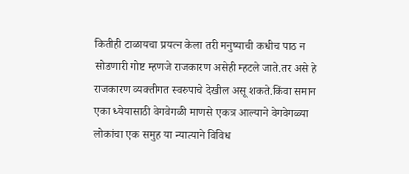कितीही टाळायचा प्रयत्न केला तरी मनुष्याची कधीच पाठ न सोडणारी गोष्ट म्हणजे राजकारण असेही म्हटले जाते‌.तर असे हे राजकारण व्यक्तीगत स्वरुपाचे देखील असू शकते.किंवा समान एका ध्येयासाठी वेगवेगळी माणसे एकत्र आल्याने वेगवेगळ्या लोकांचा एक समुह या न्यात्याने विविध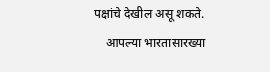पक्षांचे देखील असू शकते‌.
    आपल्या भारतासारख्या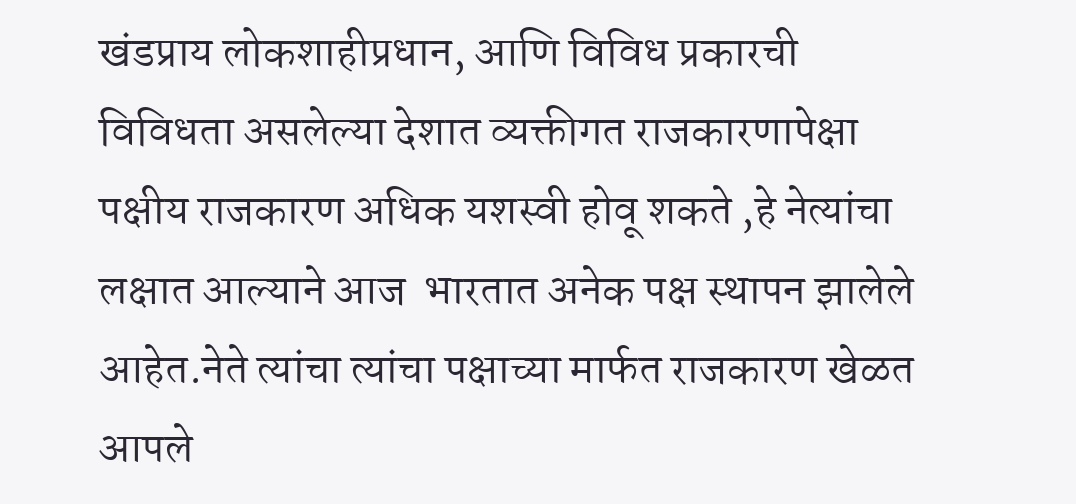खंडप्राय लोकशाहीप्रधान, आणि विविध प्रकारची विविधता असलेल्या देशात व्यक्तीगत राजकारणापेक्षा पक्षीय राजकारण अधिक यशस्वी होवू शकते ,हे नेत्यांचा लक्षात आल्याने आज  भारतात अनेक पक्ष स्थापन झालेले आहेत.नेते त्यांचा त्यांचा पक्षाच्या मार्फत राजकारण खेळत आपले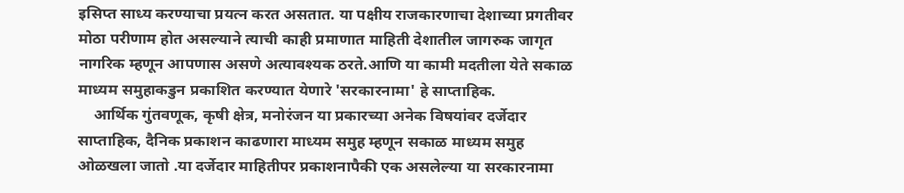इसिप्त साध्य करण्याचा प्रयत्न करत असतात. या पक्षीय राजकारणाचा देशाच्या प्रगतीवर मोठा परीणाम होत असल्याने त्याची काही प्रमाणात माहिती देशातील जागरुक जागृत नागरिक म्हणून आपणास असणे अत्यावश्यक ठरते.आणि या कामी मदतीला येते सकाळ माध्यम समुहाकडुन प्रकाशित करण्यात येणारे 'सरकारनामा' हे साप्ताहिक.
    आर्थिक गुंतवणूक, कृषी क्षेत्र, मनोरंजन या प्रकारच्या अनेक विषयांवर दर्जेदार साप्ताहिक, दैनिक प्रकाशन काढणारा माध्यम समुह म्हणून सकाळ माध्यम समुह ओळखला जातो .या दर्जेदार माहितीपर प्रकाशनापैकी एक असलेल्या या सरकारनामा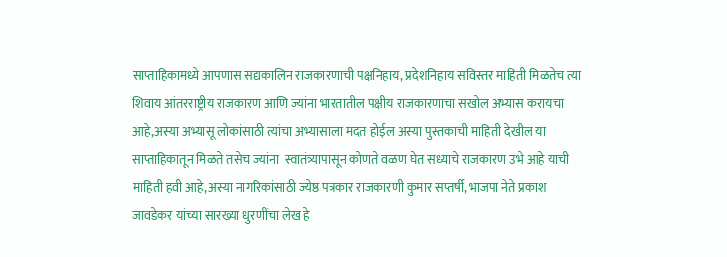साप्ताहिकामध्ये आपणास सद्यकालिन राजकारणाची पक्षनिहाय, प्रदेशनिहाय सविस्तर माहिती मिळतेच त्या शिवाय आंतरराष्ट्रीय राजकारण आणि ज्यांना भारतातील पक्षीय राजकारणाचा सखोल अभ्यास करायचा आहे,अस्या अभ्यासू लोकांसाठी त्यांचा अभ्यासाला मदत होईल अस्या पुस्तकाची माहिती देखील या साप्ताहिकातून मिळते‌ तसेच ज्यांना  स्वातंत्र्यापासून कोणते वळण घेत सध्याचे राजकारण उभे आहे याची माहिती हवी आहे,अस्या नागरिकांसाठी ज्येष्ठ पत्रकार राजकारणी कुमार सप्तर्षी, भाजपा नेते प्रकाश जावडेकर यांच्या सारख्या धुरणींचा लेख हे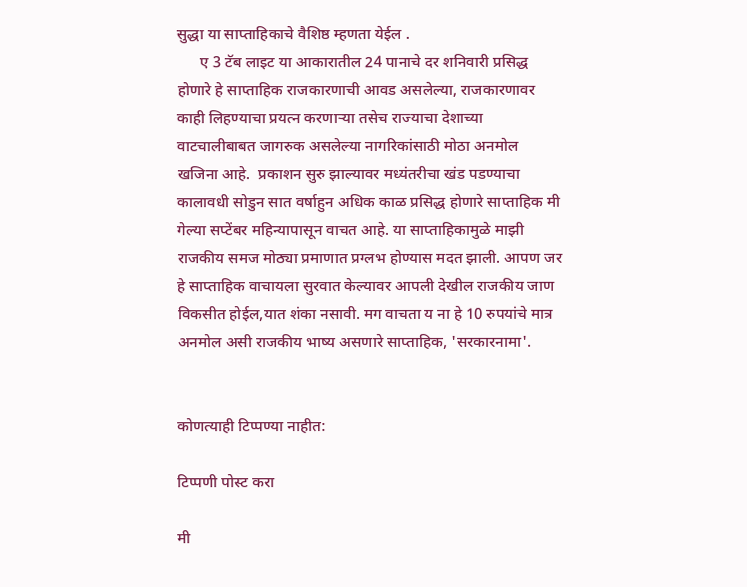सुद्धा या साप्ताहिकाचे वैशिष्ठ म्हणता येईल‌ .
      ए 3 टॅब लाइट या आकारातील 24 पानाचे दर शनिवारी प्रसिद्ध होणारे हे साप्ताहिक राजकारणाची आवड असलेल्या, राजकारणावर काही लिहण्याचा प्रयत्न करणाऱ्या तसेच राज्याचा देशाच्या वाटचालीबाबत जागरुक असलेल्या नागरिकांसाठी मोठा अनमोल खजिना आहे.  प्रकाशन सुरु झाल्यावर मध्यंतरीचा खंड पडण्याचा कालावधी सोडुन सात वर्षाहुन अधिक काळ प्रसिद्ध होणारे साप्ताहिक मी गेल्या सप्टेंबर महिन्यापासून वाचत आहे. या साप्ताहिकामुळे माझी राजकीय समज मोठ्या प्रमाणात प्रग्लभ होण्यास मदत झाली. आपण जर हे साप्ताहिक वाचायला सुरवात केल्यावर आपली देखील राजकीय जाण विकसीत होईल,यात शंका नसावी. मग वाचता य ना हे 10 रुपयांचे मात्र अनमोल असी राजकीय भाष्य असणारे साप्ताहिक, 'सरकारनामा'.


कोणत्याही टिप्पण्‍या नाहीत:

टिप्पणी पोस्ट करा

मी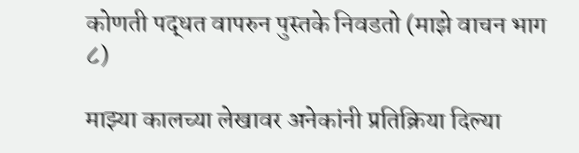कोणती पद्धत वापरुन पुस्तके निवडतो (माझे वाचन भाग ८)

माझ्या कालच्या लेखावर अनेकांनी प्रतिक्रिया दिल्या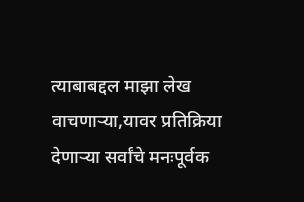त्याबाबद्दल माझा लेख वाचणाऱ्या,यावर प्रतिक्रिया देणाऱ्या सर्वांचे मनःपूर्वक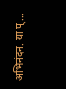अभिनंदन. या प्...